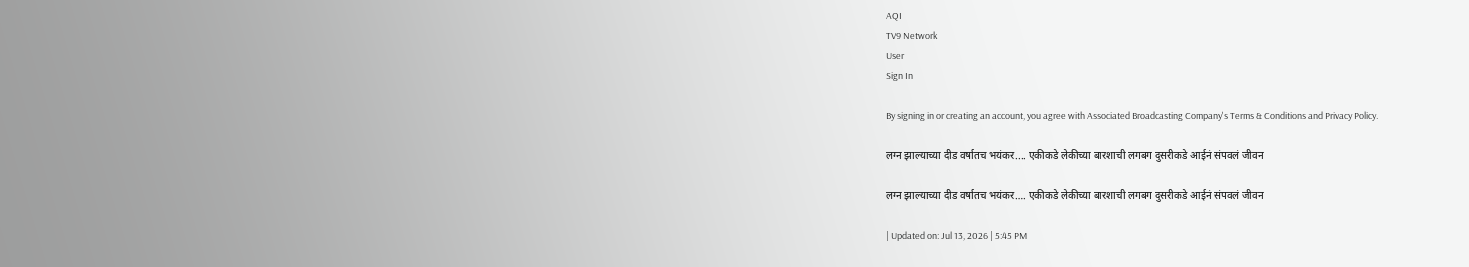AQI
TV9 Network
User
Sign In

By signing in or creating an account, you agree with Associated Broadcasting Company's Terms & Conditions and Privacy Policy.

लग्न झाल्याच्या दीड वर्षातच भयंकर.... एकीकडे लेकीच्या बारशाची लगबग दुसरीकडे आईनं संपवलं जीवन

लग्न झाल्याच्या दीड वर्षातच भयंकर…. एकीकडे लेकीच्या बारशाची लगबग दुसरीकडे आईनं संपवलं जीवन

| Updated on: Jul 13, 2026 | 5:45 PM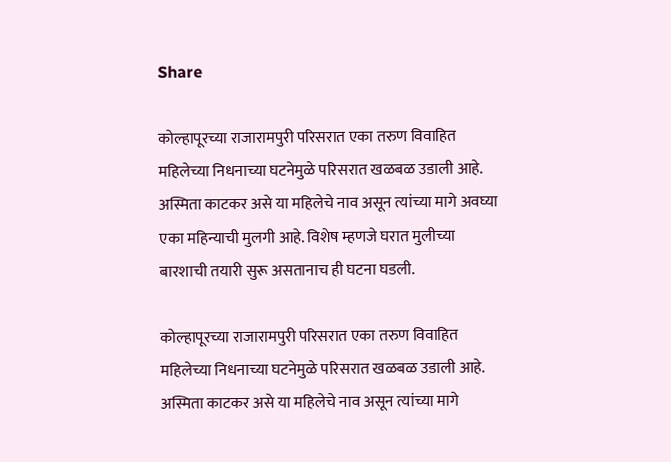Share

कोल्हापूरच्या राजारामपुरी परिसरात एका तरुण विवाहित महिलेच्या निधनाच्या घटनेमुळे परिसरात खळबळ उडाली आहे. अस्मिता काटकर असे या महिलेचे नाव असून त्यांच्या मागे अवघ्या एका महिन्याची मुलगी आहे. विशेष म्हणजे घरात मुलीच्या बारशाची तयारी सुरू असतानाच ही घटना घडली.

कोल्हापूरच्या राजारामपुरी परिसरात एका तरुण विवाहित महिलेच्या निधनाच्या घटनेमुळे परिसरात खळबळ उडाली आहे. अस्मिता काटकर असे या महिलेचे नाव असून त्यांच्या मागे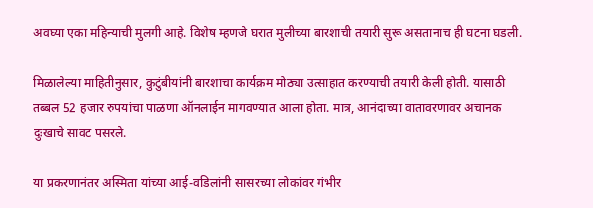अवघ्या एका महिन्याची मुलगी आहे. विशेष म्हणजे घरात मुलीच्या बारशाची तयारी सुरू असतानाच ही घटना घडली.

मिळालेल्या माहितीनुसार, कुटुंबीयांनी बारशाचा कार्यक्रम मोठ्या उत्साहात करण्याची तयारी केली होती. यासाठी तब्बल 52 हजार रुपयांचा पाळणा ऑनलाईन मागवण्यात आला होता. मात्र, आनंदाच्या वातावरणावर अचानक दुःखाचे सावट पसरले.

या प्रकरणानंतर अस्मिता यांच्या आई-वडिलांनी सासरच्या लोकांवर गंभीर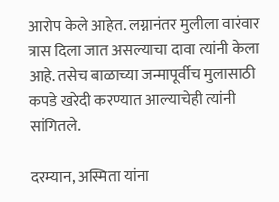आरोप केले आहेत. लग्नानंतर मुलीला वारंवार त्रास दिला जात असल्याचा दावा त्यांनी केला आहे. तसेच बाळाच्या जन्मापूर्वीच मुलासाठी कपडे खरेदी करण्यात आल्याचेही त्यांनी सांगितले.

दरम्यान, अस्मिता यांना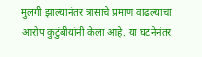मुलगी झाल्यानंतर त्रासाचे प्रमाण वाढल्याचा आरोप कुटुंबीयांनी केला आहे. या घटनेनंतर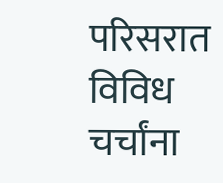परिसरात विविध चर्चांना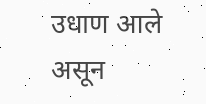उधाण आले असून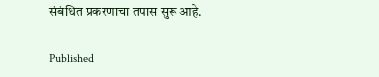संबंधित प्रकरणाचा तपास सुरू आहे.

Published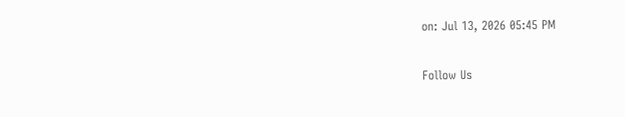on: Jul 13, 2026 05:45 PM

Follow Us